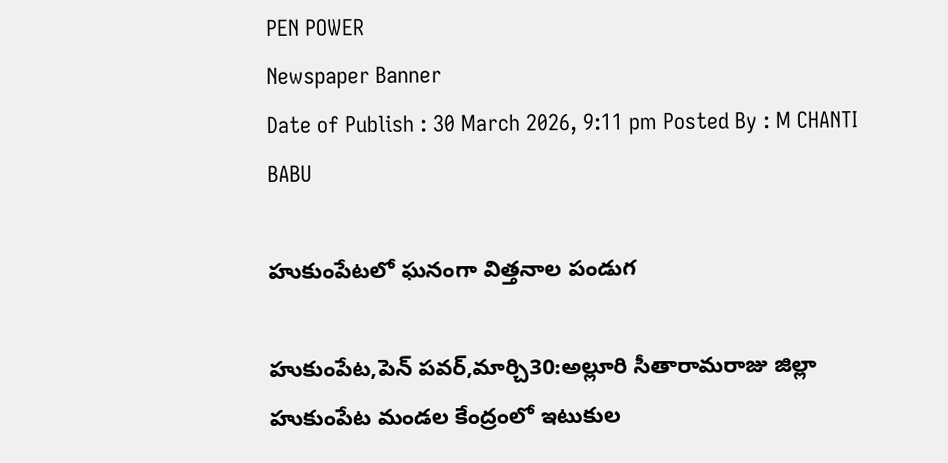PEN POWER
Newspaper Banner
Date of Publish : 30 March 2026, 9:11 pm Posted By : M CHANTI BABU

హుకుంపేటలో ఘనంగా విత్తనాల పండుగ

హుకుంపేట,పెన్ పవర్,మార్చి30:అల్లూరి సీతారామరాజు జిల్లా హుకుంపేట మండల కేంద్రంలో ఇటుకుల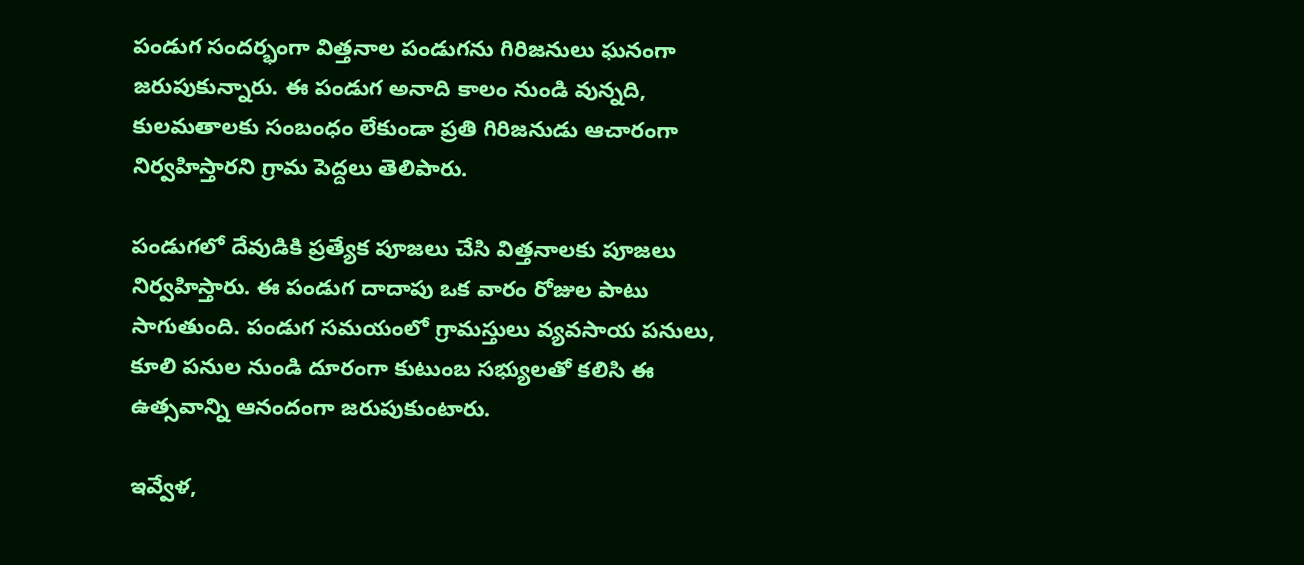పండుగ సందర్భంగా విత్తనాల పండుగను గిరిజనులు ఘనంగా జరుపుకున్నారు. ఈ పండుగ అనాది కాలం నుండి వున్నది, కులమతాలకు సంబంధం లేకుండా ప్రతి గిరిజనుడు ఆచారంగా నిర్వహిస్తారని గ్రామ పెద్దలు తెలిపారు.

పండుగలో దేవుడికి ప్రత్యేక పూజలు చేసి విత్తనాలకు పూజలు నిర్వహిస్తారు. ఈ పండుగ దాదాపు ఒక వారం రోజుల పాటు సాగుతుంది. పండుగ సమయంలో గ్రామస్తులు వ్యవసాయ పనులు, కూలి పనుల నుండి దూరంగా కుటుంబ సభ్యులతో కలిసి ఈ ఉత్సవాన్ని ఆనందంగా జరుపుకుంటారు.

ఇవ్వేళ,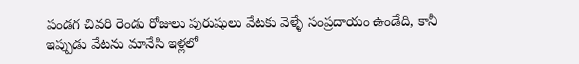పండగ చివరి రెండు రోజులు పురుషులు వేటకు వెళ్ళే సంప్రదాయం ఉండేది, కానీ ఇప్పుడు వేటను మానేసి ఇళ్లలో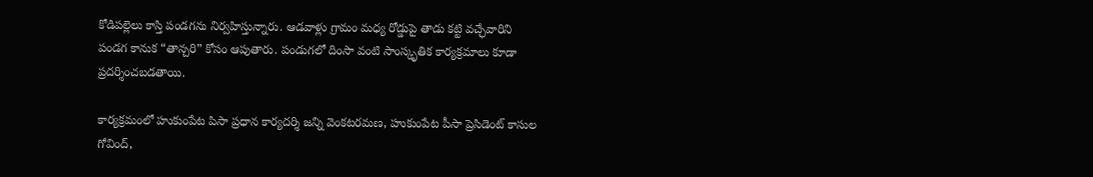కోడిపల్లెలు కాస్తి పండగను నిర్వహిస్తున్నారు. ఆడవాళ్లు గ్రామం మధ్య రోడ్డుపై తాడు కట్టి వచ్ఛేవారిని పండగ కానుక “తాన్చరి” కోసం ఆపుతారు. పండుగలో దింసా వంటి సాంస్కృతిక కార్యక్రమాలు కూడా ప్రదర్శించబడతాయి.

కార్యక్రమంలో హుకుంపేట పిసా ప్రధాన కార్యదర్శి జన్ని వెంకటరమణ, హుకుంపేట పీసా ప్రెసిడెంట్ కాసుల గోవింద్,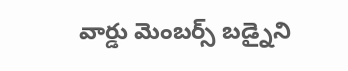వార్డు మెంబర్స్ బడ్నైని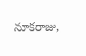నూకరాజు,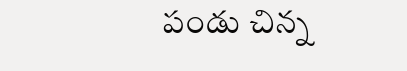పండు చిన్న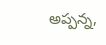అప్పన్న,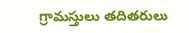గ్రామస్తులు తదితరులు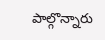పాల్గొన్నారు